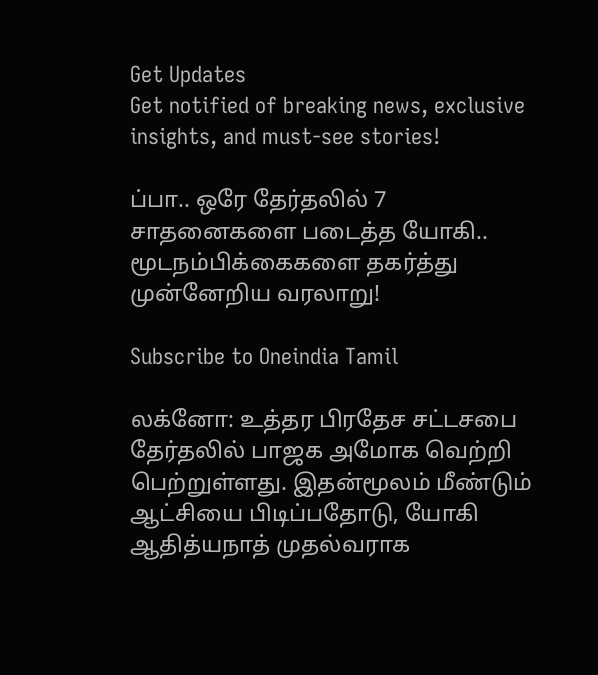Get Updates
Get notified of breaking news, exclusive insights, and must-see stories!

ப்பா.. ஒரே தேர்தலில் 7 சாதனைகளை படைத்த யோகி.. மூடநம்பிக்கைகளை தகர்த்து முன்னேறிய வரலாறு!

Subscribe to Oneindia Tamil

லக்னோ: உத்தர பிரதேச சட்டசபை தேர்தலில் பாஜக அமோக வெற்றி பெற்றுள்ளது. இதன்மூலம் மீண்டும் ஆட்சியை பிடிப்பதோடு, யோகி ஆதித்யநாத் முதல்வராக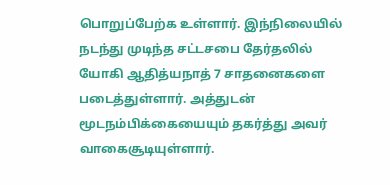பொறுப்பேற்க உள்ளார். இந்நிலையில் நடந்து முடிந்த சட்டசபை தேர்தலில் யோகி ஆதித்யநாத் 7 சாதனைகளை படைத்துள்ளார். அத்துடன் மூடநம்பிக்கையையும் தகர்த்து அவர் வாகைசூடியுள்ளார்.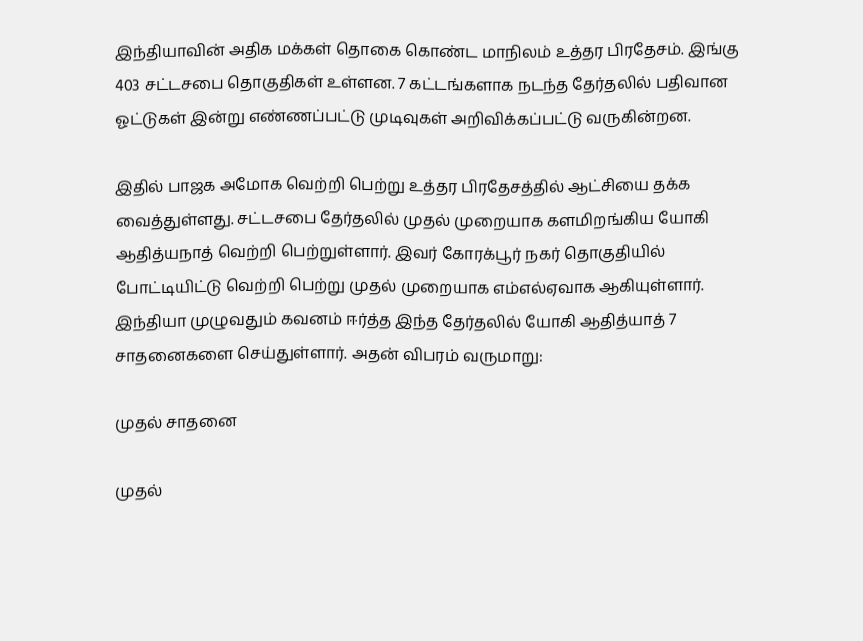இந்தியாவின் அதிக மக்கள் தொகை கொண்ட மாநிலம் உத்தர பிரதேசம். இங்கு 403 சட்டசபை தொகுதிகள் உள்ளன. 7 கட்டங்களாக நடந்த தேர்தலில் பதிவான ஓட்டுகள் இன்று எண்ணப்பட்டு முடிவுகள் அறிவிக்கப்பட்டு வருகின்றன.

இதில் பாஜக அமோக வெற்றி பெற்று உத்தர பிரதேசத்தில் ஆட்சியை தக்க வைத்துள்ளது. சட்டசபை தேர்தலில் முதல் முறையாக களமிறங்கிய யோகி ஆதித்யநாத் வெற்றி பெற்றுள்ளார். இவர் கோரக்பூர் நகர் தொகுதியில் போட்டியிட்டு வெற்றி பெற்று முதல் முறையாக எம்எல்ஏவாக ஆகியுள்ளார். இந்தியா முழுவதும் கவனம் ஈர்த்த இந்த தேர்தலில் யோகி ஆதித்யாத் 7 சாதனைகளை செய்துள்ளார். அதன் விபரம் வருமாறு:

முதல் சாதனை

முதல்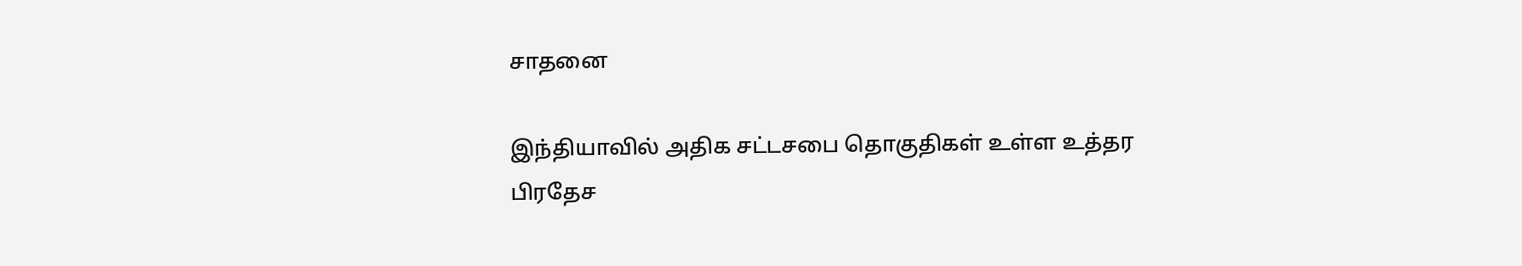சாதனை

இந்தியாவில் அதிக சட்டசபை தொகுதிகள் உள்ள உத்தர பிரதேச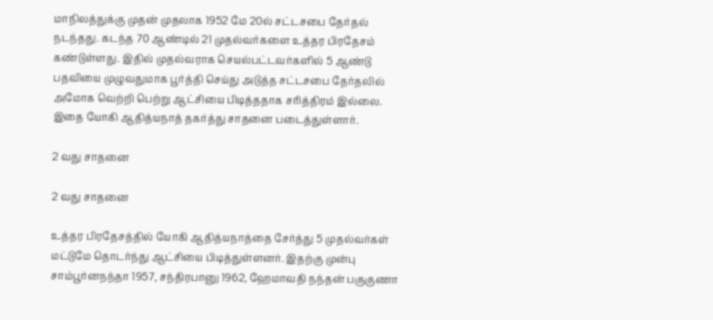மாநிலத்துக்கு முதன் முதலாக 1952 மே 20ல் சட்டசபை தேர்தல் நடந்தது. கடந்த 70 ஆண்டில் 21 முதல்வர்களை உத்தர பிரதேசம் கண்டுள்ளது. இதில் முதல்வராக செயல்பட்டவர்களில் 5 ஆண்டு பதவியை முழுவதுமாக பூர்த்தி செய்து அடுத்த சட்டசபை தேர்தலில் அமோக வெற்றி பெற்று ஆட்சியை பிடித்ததாக சரித்திரம் இல்லை. இதை யோகி ஆதித்யநாத் தகர்த்து சாதனை படைத்துள்ளார்.

2 வது சாதனை

2 வது சாதனை

உத்தர பிரதேசத்தில் யோகி ஆதித்யநாத்தை சேர்த்து 5 முதல்வர்கள் மட்டுமே தொடர்ந்து ஆட்சியை பிடித்துள்ளனர். இதற்கு முன்பு சாம்பூர்னநந்தா 1957, சந்திரபானு 1962, ஹேமாவதி நந்தன் பகுகுணா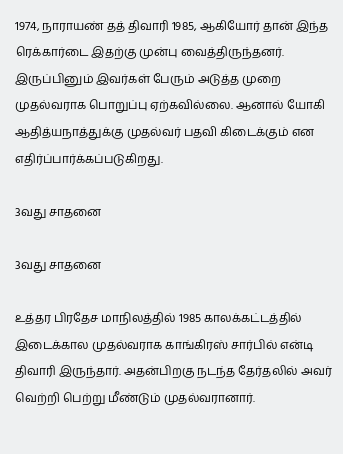1974, நாராயண் தத் திவாரி 1985, ஆகியோர் தான் இந்த ரெக்கார்டை இதற்கு முன்பு வைத்திருந்தனர். இருப்பினும் இவர்கள் பேரும் அடுத்த முறை முதல்வராக பொறுப்பு ஏற்கவில்லை. ஆனால் யோகி ஆதித்யநாத்துக்கு முதல்வர் பதவி கிடைக்கும் என எதிர்ப்பார்க்கப்படுகிறது.

3வது சாதனை

3வது சாதனை

உத்தர பிரதேச மாநிலத்தில் 1985 காலக்கட்டத்தில் இடைக்கால முதல்வராக காங்கிரஸ் சார்பில் என்டி திவாரி இருந்தார். அதன்பிறகு நடந்த தேர்தலில் அவர் வெற்றி பெற்று மீண்டும் முதல்வரானார்.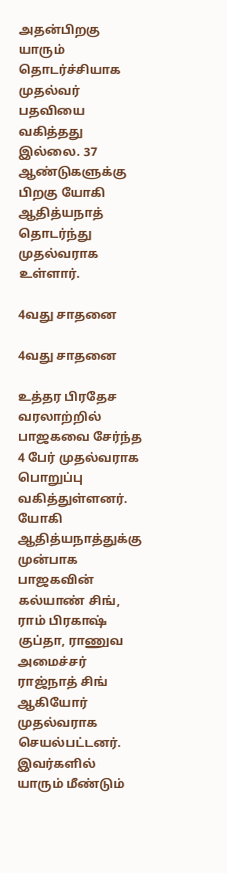அதன்பிறகு யாரும் தொடர்ச்சியாக முதல்வர் பதவியை வகித்தது இல்லை. 37 ஆண்டுகளுக்கு பிறகு யோகி ஆதித்யநாத் தொடர்ந்து முதல்வராக உள்ளார்.

4வது சாதனை

4வது சாதனை

உத்தர பிரதேச வரலாற்றில் பாஜகவை சேர்ந்த 4 பேர் முதல்வராக பொறுப்பு வகித்துள்ளனர். யோகி ஆதித்யநாத்துக்கு முன்பாக பாஜகவின் கல்யாண் சிங், ராம் பிரகாஷ் குப்தா, ராணுவ அமைச்சர் ராஜ்நாத் சிங் ஆகியோர் முதல்வராக செயல்பட்டனர். இவர்களில் யாரும் மீண்டும்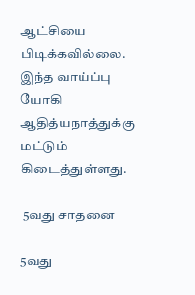ஆட்சியை பிடிக்கவில்லை. இந்த வாய்ப்பு யோகி ஆதித்யநாத்துக்கு மட்டும் கிடைத்துள்ளது.

 5வது சாதனை

5வது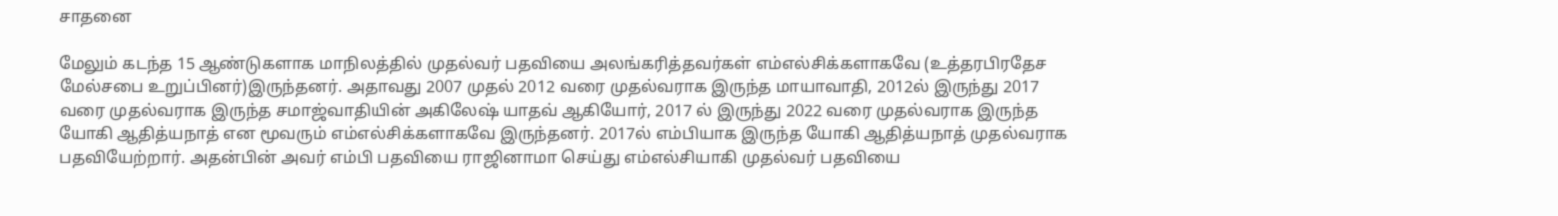சாதனை

மேலும் கடந்த 15 ஆண்டுகளாக மாநிலத்தில் முதல்வர் பதவியை அலங்கரித்தவர்கள் எம்எல்சிக்களாகவே (உத்தரபிரதேச மேல்சபை உறுப்பினர்)இருந்தனர். அதாவது 2007 முதல் 2012 வரை முதல்வராக இருந்த மாயாவாதி, 2012ல் இருந்து 2017 வரை முதல்வராக இருந்த சமாஜ்வாதியின் அகிலேஷ் யாதவ் ஆகியோர், 2017 ல் இருந்து 2022 வரை முதல்வராக இருந்த யோகி ஆதித்யநாத் என மூவரும் எம்எல்சிக்களாகவே இருந்தனர். 2017ல் எம்பியாக இருந்த யோகி ஆதித்யநாத் முதல்வராக பதவியேற்றார். அதன்பின் அவர் எம்பி பதவியை ராஜினாமா செய்து எம்எல்சியாகி முதல்வர் பதவியை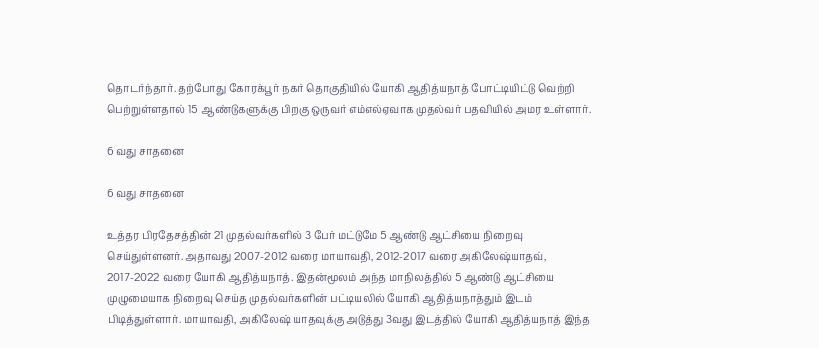தொடர்ந்தார். தற்போது கோரக்பூர் நகர் தொகுதியில் யோகி ஆதித்யநாத் போட்டியிட்டு வெற்றி பெற்றுள்ளதால் 15 ஆண்டுகளுக்கு பிறகு ஒருவர் எம்எல்ஏவாக முதல்வர் பதவியில் அமர உள்ளார்.

6 வது சாதனை

6 வது சாதனை

உத்தர பிரதேசத்தின் 21 முதல்வர்களில் 3 பேர் மட்டுமே 5 ஆண்டு ஆட்சியை நிறைவு செய்துள்ளனர். அதாவது 2007-2012 வரை மாயாவதி, 2012-2017 வரை அகிலேஷ்யாதவ், 2017-2022 வரை யோகி ஆதித்யநாத். இதன்மூலம் அந்த மாநிலத்தில் 5 ஆண்டு ஆட்சியை முழுமையாக நிறைவு செய்த முதல்வர்களின் பட்டியலில் யோகி ஆதித்யநாத்தும் இடம் பிடித்துள்ளார். மாயாவதி, அகிலேஷ் யாதவுக்கு அடுத்து 3வது இடத்தில் யோகி ஆதித்யநாத் இந்த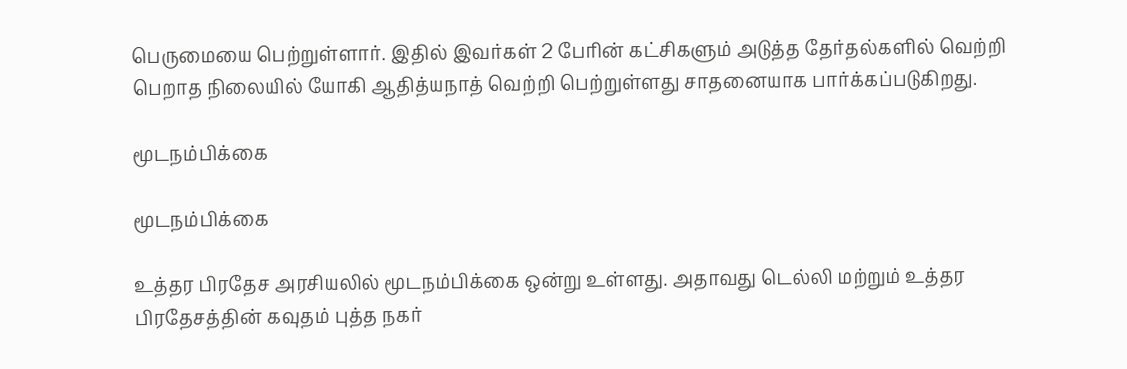பெருமையை பெற்றுள்ளார். இதில் இவர்கள் 2 பேரின் கட்சிகளும் அடுத்த தேர்தல்களில் வெற்றி பெறாத நிலையில் யோகி ஆதித்யநாத் வெற்றி பெற்றுள்ளது சாதனையாக பார்க்கப்படுகிறது.

மூடநம்பிக்கை

மூடநம்பிக்கை

உத்தர பிரதேச அரசியலில் மூடநம்பிக்கை ஒன்று உள்ளது. அதாவது டெல்லி மற்றும் உத்தர பிரதேசத்தின் கவுதம் புத்த நகர்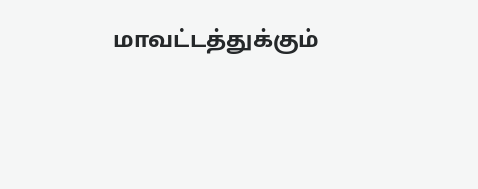மாவட்டத்துக்கும்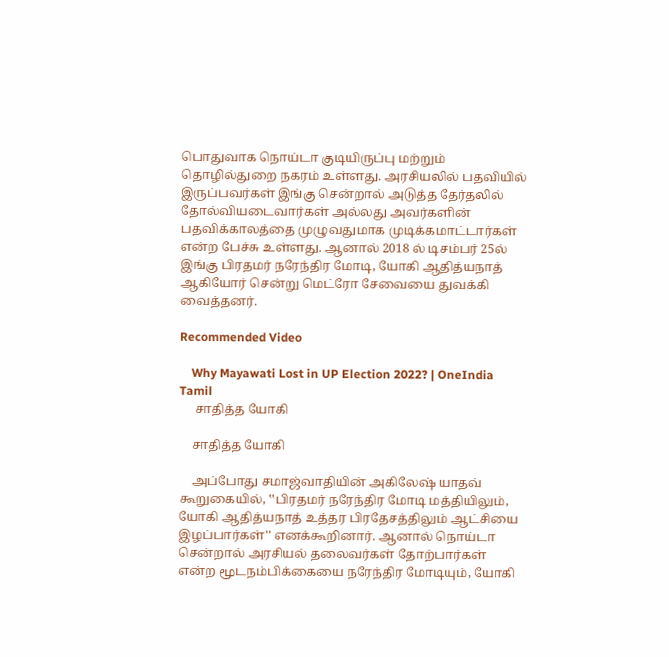பொதுவாக நொய்டா குடியிருப்பு மற்றும் தொழில்துறை நகரம் உள்ளது. அரசியலில் பதவியில் இருப்பவர்கள் இங்கு சென்றால் அடுத்த தேர்தலில் தோல்வியடைவார்கள் அல்லது அவர்களின் பதவிக்காலத்தை முழுவதுமாக முடிக்கமாட்டார்கள் என்ற பேச்சு உள்ளது. ஆனால் 2018 ல் டிசம்பர் 25ல் இங்கு பிரதமர் நரேந்திர மோடி, யோகி ஆதித்யநாத் ஆகியோர் சென்று மெட்ரோ சேவையை துவக்கி வைத்தனர்.

Recommended Video

    Why Mayawati Lost in UP Election 2022? | OneIndia Tamil
     சாதித்த யோகி

    சாதித்த யோகி

    அப்போது சமாஜ்வாதியின் அகிலேஷ் யாதவ் கூறுகையில், ‛‛பிரதமர் நரேந்திர மோடி மத்தியிலும், யோகி ஆதித்யநாத் உத்தர பிரதேசத்திலும் ஆட்சியை இழப்பார்கள்'' எனக்கூறினார். ஆனால் நொய்டா சென்றால் அரசியல் தலைவர்கள் தோற்பார்கள் என்ற மூடநம்பிக்கையை நரேந்திர மோடியும், யோகி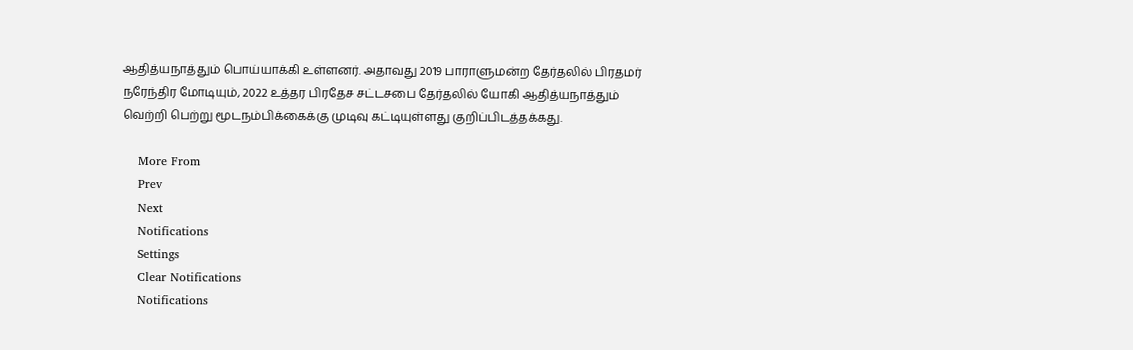ஆதித்யநாத்தும் பொய்யாக்கி உள்ளனர். அதாவது 2019 பாராளுமன்ற தேர்தலில் பிரதமர் நரேந்திர மோடியும், 2022 உத்தர பிரதேச சட்டசபை தேர்தலில் யோகி ஆதித்யநாத்தும் வெற்றி பெற்று மூடநம்பிக்கைக்கு முடிவு கட்டியுள்ளது குறிப்பிடத்தக்கது.

    More From
    Prev
    Next
    Notifications
    Settings
    Clear Notifications
    Notifications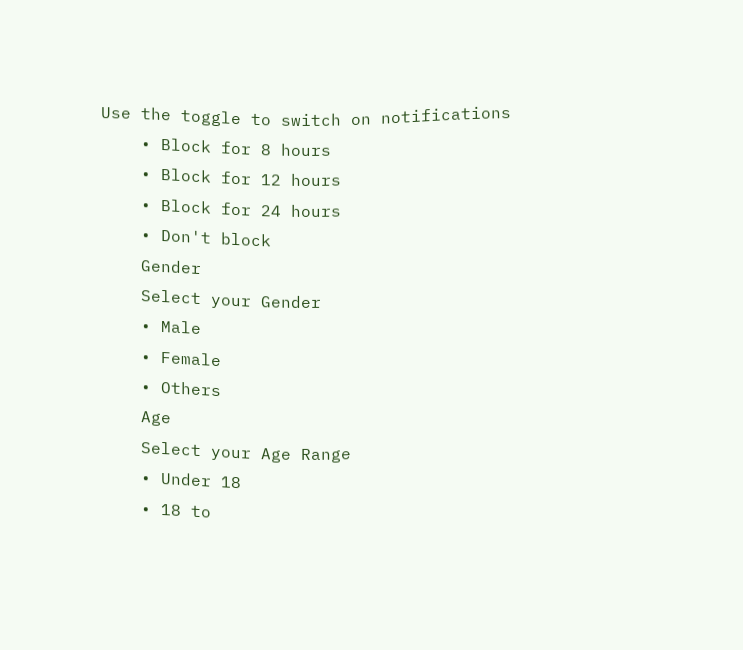Use the toggle to switch on notifications
    • Block for 8 hours
    • Block for 12 hours
    • Block for 24 hours
    • Don't block
    Gender
    Select your Gender
    • Male
    • Female
    • Others
    Age
    Select your Age Range
    • Under 18
    • 18 to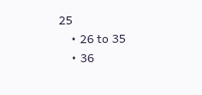25
    • 26 to 35
    • 36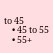to 45
    • 45 to 55
    • 55+